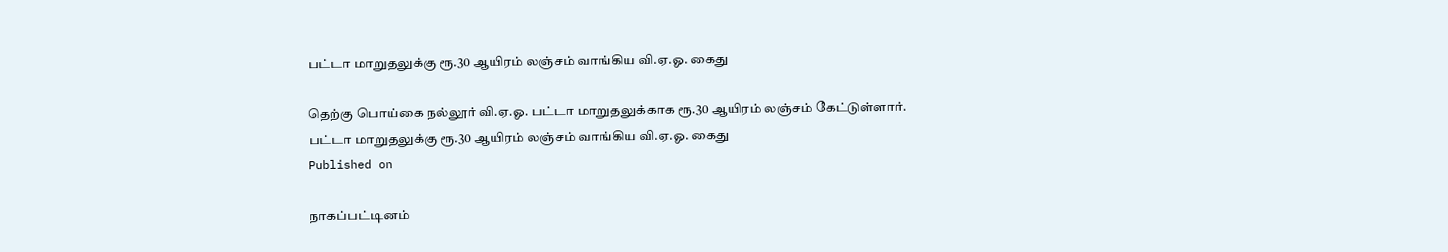பட்டா மாறுதலுக்கு ரூ.30 ஆயிரம் லஞ்சம் வாங்கிய வி.ஏ.ஓ. கைது

தெற்கு பொய்கை நல்லூர் வி.ஏ.ஓ. பட்டா மாறுதலுக்காக ரூ.30 ஆயிரம் லஞ்சம் கேட்டுள்ளார்.
பட்டா மாறுதலுக்கு ரூ.30 ஆயிரம் லஞ்சம் வாங்கிய வி.ஏ.ஓ. கைது
Published on

நாகப்பட்டினம்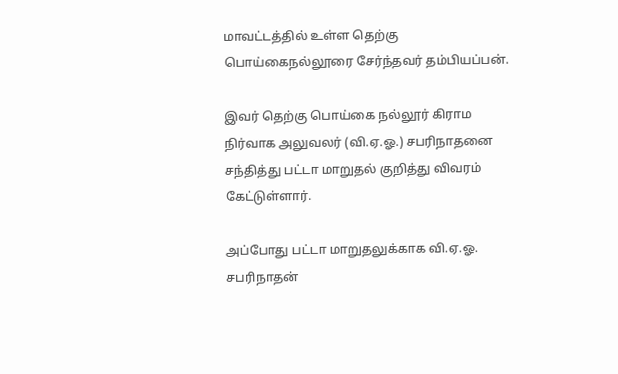மாவட்டத்தில் உள்ள தெற்கு பொய்கைநல்லூரை சேர்ந்தவர் தம்பியப்பன்.

இவர் தெற்கு பொய்கை நல்லூர் கிராம நிர்வாக அலுவலர் (வி.ஏ.ஓ.) சபரிநாதனை சந்தித்து பட்டா மாறுதல் குறித்து விவரம் கேட்டுள்ளார்.

அப்போது பட்டா மாறுதலுக்காக வி.ஏ.ஓ. சபரிநாதன்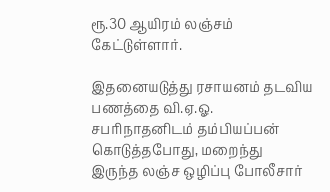ரூ.30 ஆயிரம் லஞ்சம் கேட்டுள்ளார்.

இதனையடுத்து ரசாயனம் தடவிய பணத்தை வி.ஏ.ஓ. சபரிநாதனிடம் தம்பியப்பன் கொடுத்தபோது, மறைந்து இருந்த லஞ்ச ஒழிப்பு போலீசார்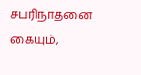சபரிநாதனை கையும்,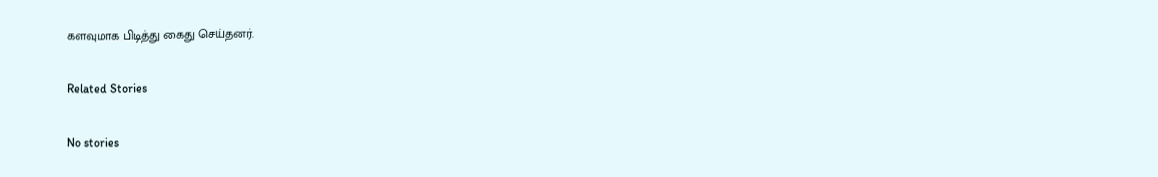களவுமாக பிடித்து கைது செய்தனர்.

Related Stories

No stories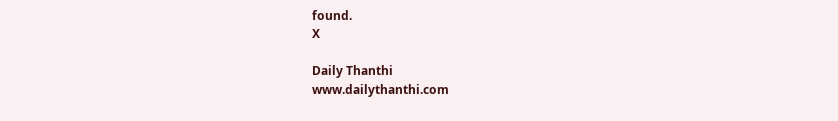found.
X

Daily Thanthi
www.dailythanthi.com